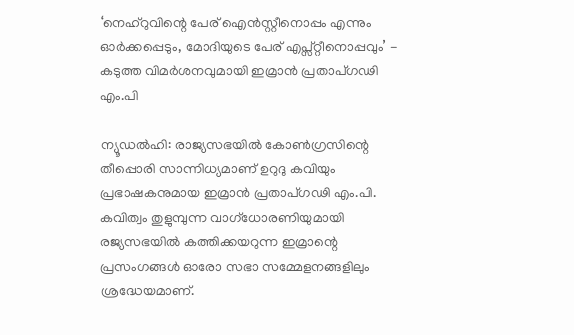‘നെഹ്റുവിന്റെ പേര് ഐൻസ്റ്റീനൊപ്പം എന്നും ഓർക്കപ്പെടും, മോദിയുടെ പേര് എപ്സ്റ്റീനൊപ്പവും’ - കടുത്ത വിമർശനവുമായി ഇമ്രാൻ പ്രതാപ്ഗഢി എം.പി

ന്യൂഡൽഹി: രാജ്യസഭയിൽ കോൺഗ്രസിന്റെ തീപ്പൊരി സാന്നിധ്യമാണ് ഉറുദു കവിയും പ്രഭാഷകനുമായ ഇമ്രാൻ പ്രതാപ്ഗഢി എം.പി. കവിത്വം തുളുമ്പുന്ന വാഗ്ധോരണിയുമായി രജ്യസഭയിൽ കത്തിക്കയറുന്ന ഇമ്രാന്റെ പ്രസംഗങ്ങൾ ഓരോ സഭാ സമ്മേളനങ്ങളിലും ശ്രദ്ധേയമാണ്.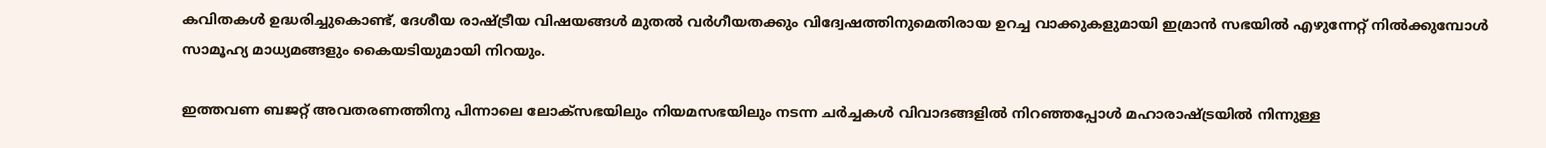കവിതകൾ ഉദ്ധരിച്ചുകൊണ്ട്, ദേശീയ രാഷ്ട്രീയ വിഷയങ്ങൾ മുതൽ വർഗീയതക്കും വിദ്വേഷത്തിനുമെതിരായ ഉറച്ച വാക്കുകളുമായി ഇമ്രാൻ സഭയിൽ എഴുന്നേറ്റ് നിൽക്കുമ്പോൾ സാമൂഹ്യ മാധ്യമങ്ങളും കൈയടിയുമായി നിറയും.

ഇത്തവണ ബജറ്റ് അവതരണത്തിനു പിന്നാലെ ലോക്സഭയിലും നിയമസഭയിലും നടന്ന ചർച്ചകൾ വിവാദങ്ങളിൽ നിറഞ്ഞപ്പോൾ മഹാരാഷ്ട്രയിൽ നിന്നുള്ള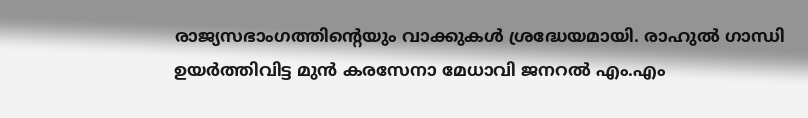രാജ്യസഭാംഗത്തിന്റെയും വാക്കുകൾ ശ്രദ്ധേയമായി. രാഹുൽ ഗാന്ധി ഉയർത്തിവിട്ട മുൻ കരസേനാ മേധാവി ജനറൽ എം.എം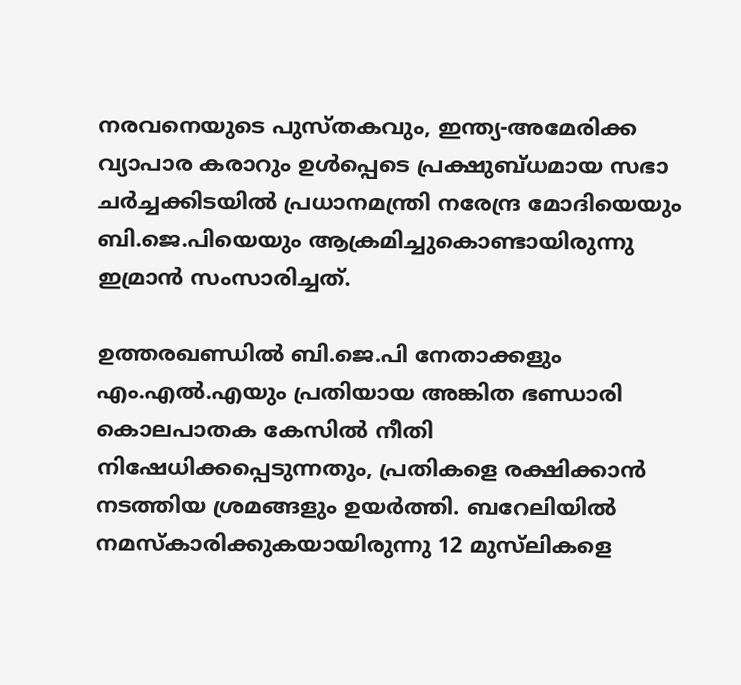നരവനെയുടെ പുസ്തകവും, ഇന്ത്യ-അമേരിക്ക വ്യാപാര കരാറും ഉൾപ്പെടെ പ്രക്ഷുബ്ധമായ സഭാ ചർച്ചക്കിടയിൽ പ്രധാനമന്ത്രി നരേന്ദ്ര മോദിയെയും ബി.ജെ.പിയെയും ആക്രമിച്ചുകൊണ്ടായിരുന്നു ഇമ്രാൻ സംസാരിച്ചത്.

ഉത്തരഖണ്ഡിൽ ബി.ജെ.പി നേതാക്കളും എം.എൽ.എയും പ്രതിയായ അങ്കിത ഭണ്ഡാരി കൊലപാതക കേസിൽ നീതി നിഷേധിക്കപ്പെടുന്നതും, പ്രതികളെ രക്ഷിക്കാൻ നടത്തിയ ശ്രമങ്ങളും ഉയർത്തി. ബറേലിയിൽ നമസ്കാരിക്കുകയായിരുന്നു 12 മുസ്‍ലികളെ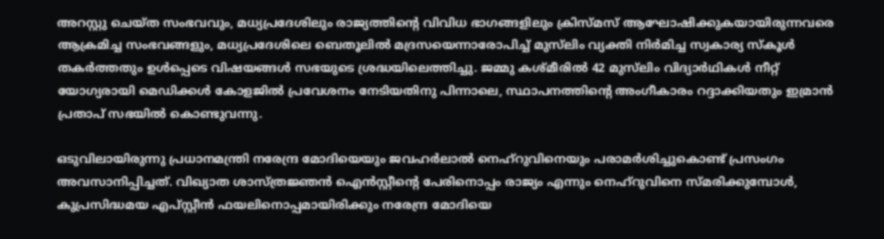അറസ്റ്റു ചെയ്ത സംഭവവും, മധ്യപ്രദേശിലും രാജ്യത്തിന്റെ വിവിധ ഭാഗങ്ങളിലും ക്രിസ്മസ് ആഘോഷിക്കുകയായിരുന്നവരെ ആക്രമിച്ച സംഭവങ്ങളും, മധ്യപ്രദേശിലെ ബെതൂലിൽ മദ്രസയെന്നാരോപിച്ച് മുസ്‍ലിം വ്യക്തി നിർമിച്ച സ്വകാര്യ സ്കൂൾ തകർത്തതും ഉൾപ്പെടെ വിഷയങ്ങൾ സഭയുടെ ശ്രദ്ധയിലെത്തിച്ചു. ജമ്മു കശ്മീരിൽ 42 മുസ്‍ലിം വിദ്യാർഥികൾ നീറ്റ് യോഗ്യരായി മെഡിക്കൾ കോളജിൽ പ്രവേശനം നേടിയതിനു പിന്നാലെ, സ്ഥാപനത്തിന്റെ അംഗീകാരം റദ്ദാക്കിയതും ഇമ്രാൻ പ്രതാപ് സഭയിൽ കൊണ്ടുവന്നു.

ഒടുവിലായിരുന്നു പ്രധാനമന്ത്രി നരേന്ദ്ര മോദിയെയും ജവഹർലാൽ നെഹ്റുവിനെയും പരാമർശിച്ചുകൊണ്ട് പ്രസംഗം അവസാനിപ്പിച്ചത്. വിഖ്യാത ശാസ്ത്രജ്ഞൻ ഐൻസ്റ്റീന്റെ പേരിനൊപ്പം രാജ്യം എന്നും നെഹ്റുവിനെ സ്മരിക്കുമ്പോൾ, കുപ്രസിദ്ധമയ എപ്സ്റ്റീൻ ഫയലിനൊപ്പമായിരിക്കും നരേന്ദ്ര മോദിയെ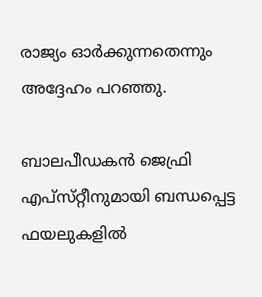രാജ്യം ഓർക്കുന്നതെന്നും അദ്ദേഹം പറഞ്ഞു.

ബാലപീഡകൻ ജെഫ്രി എപ്‌സ്‌റ്റീനുമായി ബന്ധപ്പെട്ട ഫയലുകളിൽ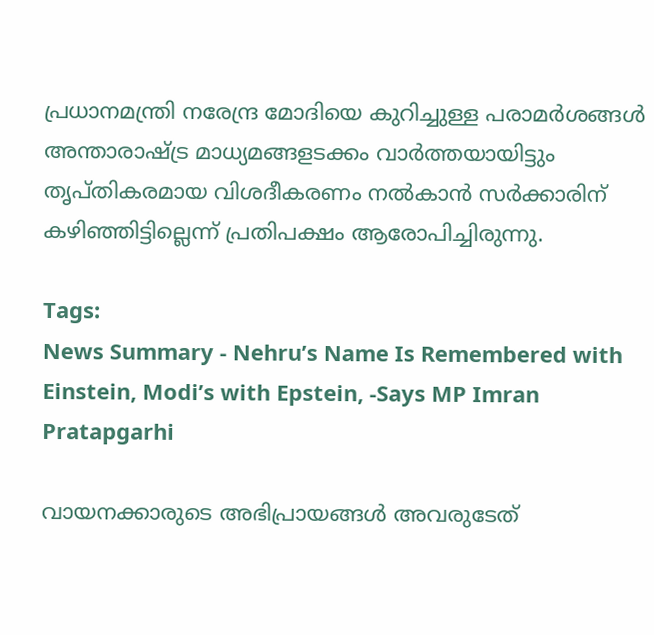പ്രധാനമന്ത്രി നരേന്ദ്ര മോദിയെ കുറിച്ചുള്ള പരാമർശങ്ങൾ അന്താരാഷ്ട്ര മാധ്യമങ്ങളടക്കം വാർത്തയായിട്ടും തൃപ്‌തികരമായ വിശദീകരണം നൽകാൻ സർക്കാരിന്‌ കഴിഞ്ഞിട്ടില്ലെന്ന് പ്രതിപക്ഷം ആരോപിച്ചിരുന്നു.

Tags:
News Summary - Nehru’s Name Is Remembered with Einstein, Modi’s with Epstein, -Says MP Imran Pratapgarhi

വായനക്കാരുടെ അഭിപ്രായങ്ങള്‍ അവരുടേത്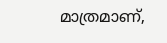മാത്രമാണ്,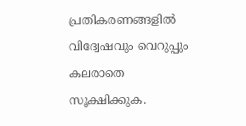പ്രതികരണങ്ങളിൽ വിദ്വേഷവും വെറുപ്പും കലരാതെ സൂക്ഷിക്കുക.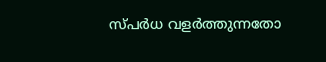സ്പർധ വളർത്തുന്നതോ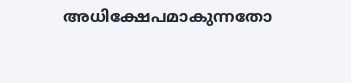അധിക്ഷേപമാകുന്നതോ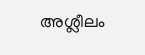അശ്ലീലം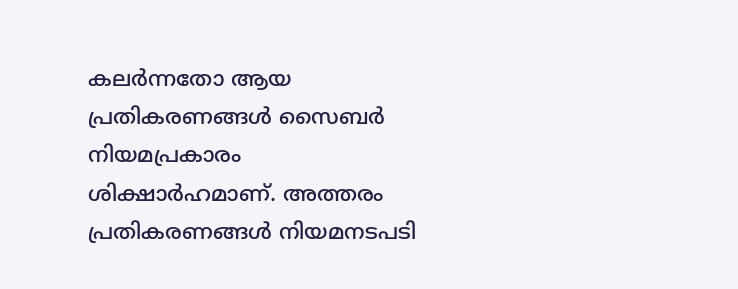കലർന്നതോ ആയ പ്രതികരണങ്ങൾ സൈബർ നിയമപ്രകാരം ശിക്ഷാർഹമാണ്. അത്തരം പ്രതികരണങ്ങൾ നിയമനടപടി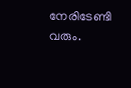നേരിടേണ്ടി വരും.